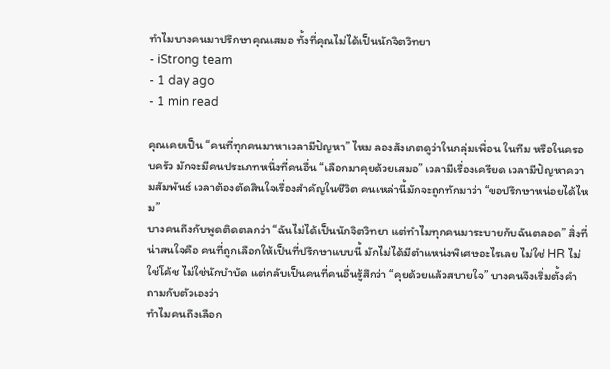ทำไมบางคนมาปรึกษาคุณเสมอ ทั้งที่คุณไม่ได้เป็นนักจิตวิทยา
- iStrong team
- 1 day ago
- 1 min read

คุณเคยเป็น “คนที่ทุกคนมาหาเวลามีปัญหา” ไหม ลองสังเกตดูว่าในกลุ่มเพื่อน ในทีม หรือในครอบครัว มักจะมีคนประเภทหนึ่งที่คนอื่น “เลือกมาคุยด้วยเสมอ” เวลามีเรื่องเครียด เวลามีปัญหาความสัมพันธ์ เวลาต้องตัดสินใจเรื่องสำคัญในชีวิต คนเหล่านี้มักจะถูกทักมาว่า “ขอปรึกษาหน่อยได้ไหม”
บางคนถึงกับพูดติดตลกว่า “ฉันไม่ได้เป็นนักจิตวิทยา แต่ทำไมทุกคนมาระบายกับฉันตลอด” สิ่งที่น่าสนใจคือ คนที่ถูกเลือกให้เป็นที่ปรึกษาแบบนี้ มักไม่ได้มีตำแหน่งพิเศษอะไรเลย ไม่ใช่ HR ไม่ใช่โค้ช ไม่ใช่นักบำบัด แต่กลับเป็นคนที่คนอื่นรู้สึกว่า “คุยด้วยแล้วสบายใจ” บางคนจึงเริ่มตั้งคำถามกับตัวเองว่า
ทำไมคนถึงเลือก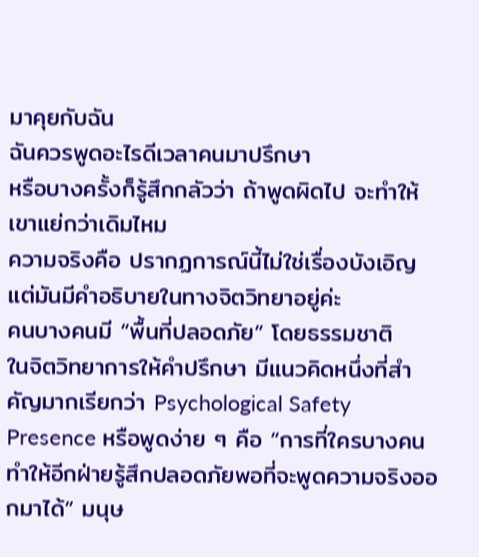มาคุยกับฉัน
ฉันควรพูดอะไรดีเวลาคนมาปรึกษา
หรือบางครั้งก็รู้สึกกลัวว่า ถ้าพูดผิดไป จะทำให้เขาแย่กว่าเดิมไหม
ความจริงคือ ปรากฏการณ์นี้ไม่ใช่เรื่องบังเอิญ แต่มันมีคำอธิบายในทางจิตวิทยาอยู่ค่ะ
คนบางคนมี “พื้นที่ปลอดภัย” โดยธรรมชาติ
ในจิตวิทยาการให้คำปรึกษา มีแนวคิดหนึ่งที่สำคัญมากเรียกว่า Psychological Safety Presence หรือพูดง่าย ๆ คือ “การที่ใครบางคนทำให้อีกฝ่ายรู้สึกปลอดภัยพอที่จะพูดความจริงออกมาได้” มนุษ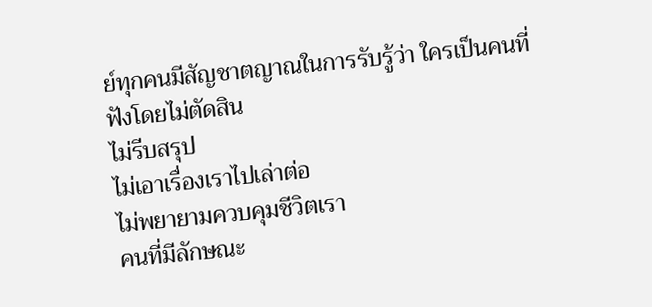ย์ทุกคนมีสัญชาตญาณในการรับรู้ว่า ใครเป็นคนที่
ฟังโดยไม่ตัดสิน
ไม่รีบสรุป
ไม่เอาเรื่องเราไปเล่าต่อ
ไม่พยายามควบคุมชีวิตเรา
คนที่มีลักษณะ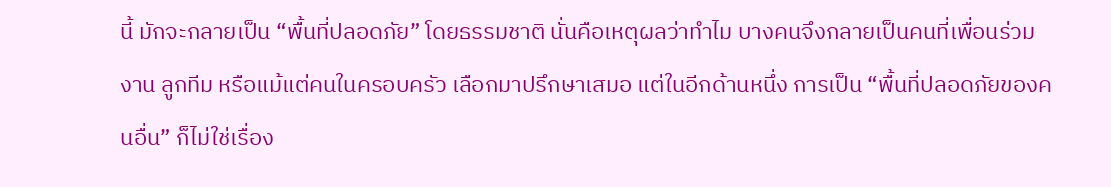นี้ มักจะกลายเป็น “พื้นที่ปลอดภัย” โดยธรรมชาติ นั่นคือเหตุผลว่าทำไม บางคนจึงกลายเป็นคนที่เพื่อนร่วมงาน ลูกทีม หรือแม้แต่คนในครอบครัว เลือกมาปรึกษาเสมอ แต่ในอีกด้านหนึ่ง การเป็น “พื้นที่ปลอดภัยของคนอื่น” ก็ไม่ใช่เรื่อง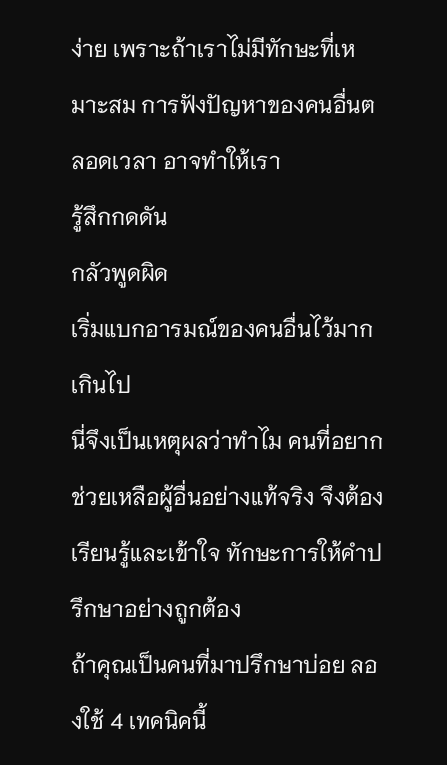ง่าย เพราะถ้าเราไม่มีทักษะที่เหมาะสม การฟังปัญหาของคนอื่นตลอดเวลา อาจทำให้เรา
รู้สึกกดดัน
กลัวพูดผิด
เริ่มแบกอารมณ์ของคนอื่นไว้มากเกินไป
นี่จึงเป็นเหตุผลว่าทำไม คนที่อยากช่วยเหลือผู้อื่นอย่างแท้จริง จึงต้องเรียนรู้และเข้าใจ ทักษะการให้คำปรึกษาอย่างถูกต้อง
ถ้าคุณเป็นคนที่มาปรึกษาบ่อย ลองใช้ 4 เทคนิคนี้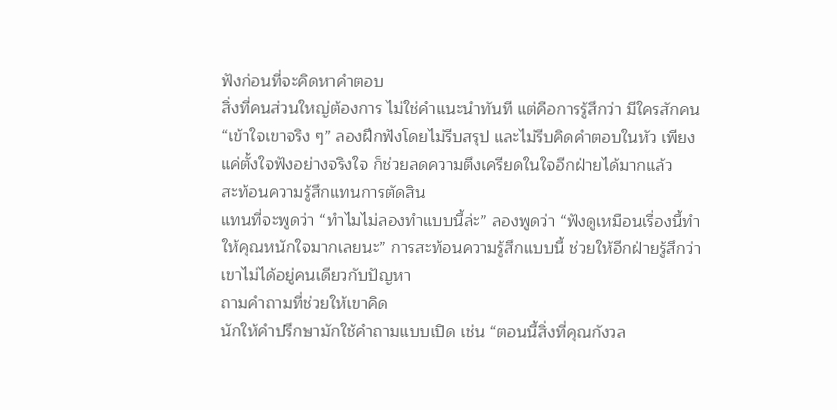ฟังก่อนที่จะคิดหาคำตอบ
สิ่งที่คนส่วนใหญ่ต้องการ ไม่ใช่คำแนะนำทันที แต่คือการรู้สึกว่า มีใครสักคน “เข้าใจเขาจริง ๆ” ลองฝึกฟังโดยไม่รีบสรุป และไม่รีบคิดคำตอบในหัว เพียงแค่ตั้งใจฟังอย่างจริงใจ ก็ช่วยลดความตึงเครียดในใจอีกฝ่ายได้มากแล้ว
สะท้อนความรู้สึกแทนการตัดสิน
แทนที่จะพูดว่า “ทำไมไม่ลองทำแบบนี้ล่ะ” ลองพูดว่า “ฟังดูเหมือนเรื่องนี้ทำให้คุณหนักใจมากเลยนะ” การสะท้อนความรู้สึกแบบนี้ ช่วยให้อีกฝ่ายรู้สึกว่าเขาไม่ได้อยู่คนเดียวกับปัญหา
ถามคำถามที่ช่วยให้เขาคิด
นักให้คำปรึกษามักใช้คำถามแบบเปิด เช่น “ตอนนี้สิ่งที่คุณกังวล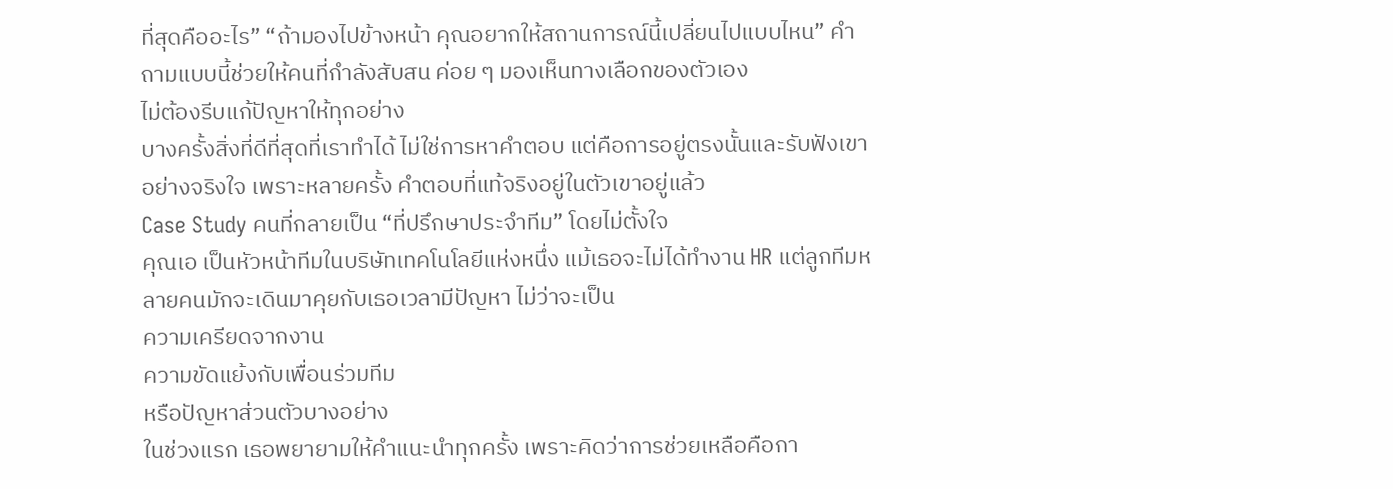ที่สุดคืออะไร” “ถ้ามองไปข้างหน้า คุณอยากให้สถานการณ์นี้เปลี่ยนไปแบบไหน” คำถามแบบนี้ช่วยให้คนที่กำลังสับสน ค่อย ๆ มองเห็นทางเลือกของตัวเอง
ไม่ต้องรีบแก้ปัญหาให้ทุกอย่าง
บางครั้งสิ่งที่ดีที่สุดที่เราทำได้ ไม่ใช่การหาคำตอบ แต่คือการอยู่ตรงนั้นและรับฟังเขาอย่างจริงใจ เพราะหลายครั้ง คำตอบที่แท้จริงอยู่ในตัวเขาอยู่แล้ว
Case Study คนที่กลายเป็น “ที่ปรึกษาประจำทีม” โดยไม่ตั้งใจ
คุณเอ เป็นหัวหน้าทีมในบริษัทเทคโนโลยีแห่งหนึ่ง แม้เธอจะไม่ได้ทำงาน HR แต่ลูกทีมหลายคนมักจะเดินมาคุยกับเธอเวลามีปัญหา ไม่ว่าจะเป็น
ความเครียดจากงาน
ความขัดแย้งกับเพื่อนร่วมทีม
หรือปัญหาส่วนตัวบางอย่าง
ในช่วงแรก เธอพยายามให้คำแนะนำทุกครั้ง เพราะคิดว่าการช่วยเหลือคือกา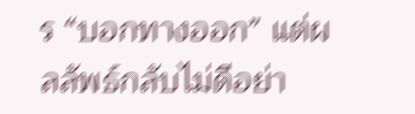ร “บอกทางออก” แต่ผลลัพธ์กลับไม่ดีอย่า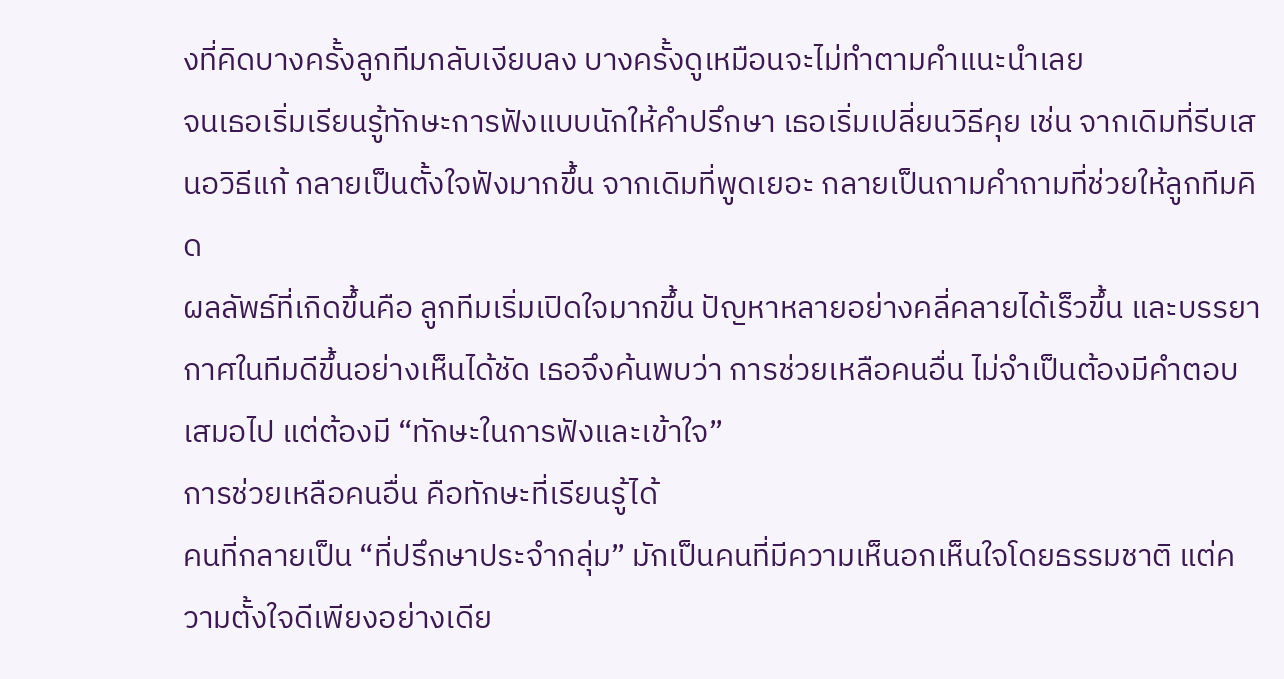งที่คิดบางครั้งลูกทีมกลับเงียบลง บางครั้งดูเหมือนจะไม่ทำตามคำแนะนำเลย
จนเธอเริ่มเรียนรู้ทักษะการฟังแบบนักให้คำปรึกษา เธอเริ่มเปลี่ยนวิธีคุย เช่น จากเดิมที่รีบเสนอวิธีแก้ กลายเป็นตั้งใจฟังมากขึ้น จากเดิมที่พูดเยอะ กลายเป็นถามคำถามที่ช่วยให้ลูกทีมคิด
ผลลัพธ์ที่เกิดขึ้นคือ ลูกทีมเริ่มเปิดใจมากขึ้น ปัญหาหลายอย่างคลี่คลายได้เร็วขึ้น และบรรยากาศในทีมดีขึ้นอย่างเห็นได้ชัด เธอจึงค้นพบว่า การช่วยเหลือคนอื่น ไม่จำเป็นต้องมีคำตอบเสมอไป แต่ต้องมี “ทักษะในการฟังและเข้าใจ”
การช่วยเหลือคนอื่น คือทักษะที่เรียนรู้ได้
คนที่กลายเป็น “ที่ปรึกษาประจำกลุ่ม” มักเป็นคนที่มีความเห็นอกเห็นใจโดยธรรมชาติ แต่ความตั้งใจดีเพียงอย่างเดีย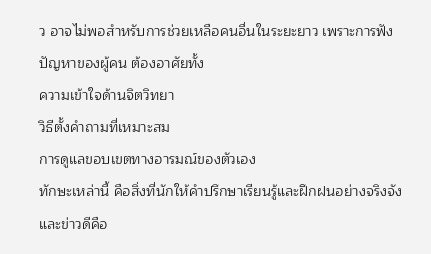ว อาจไม่พอสำหรับการช่วยเหลือคนอื่นในระยะยาว เพราะการฟังปัญหาของผู้คน ต้องอาศัยทั้ง
ความเข้าใจด้านจิตวิทยา
วิธีตั้งคำถามที่เหมาะสม
การดูแลขอบเขตทางอารมณ์ของตัวเอง
ทักษะเหล่านี้ คือสิ่งที่นักให้คำปรึกษาเรียนรู้และฝึกฝนอย่างจริงจัง และข่าวดีคือ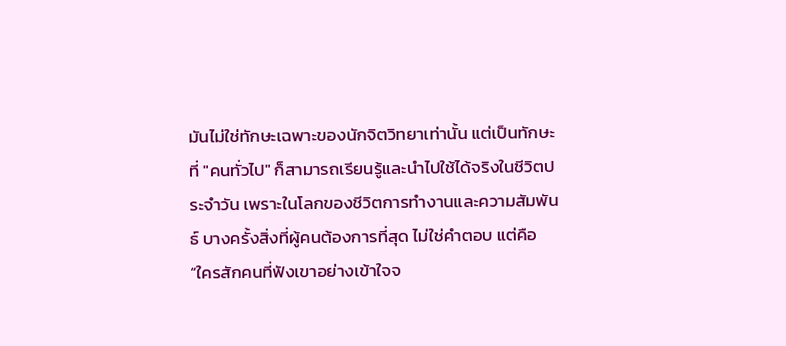มันไม่ใช่ทักษะเฉพาะของนักจิตวิทยาเท่านั้น แต่เป็นทักษะที่ "คนทั่วไป" ก็สามารถเรียนรู้และนำไปใช้ได้จริงในชีวิตประจำวัน เพราะในโลกของชีวิตการทำงานและความสัมพันธ์ บางครั้งสิ่งที่ผู้คนต้องการที่สุด ไม่ใช่คำตอบ แต่คือ “ใครสักคนที่ฟังเขาอย่างเข้าใจจ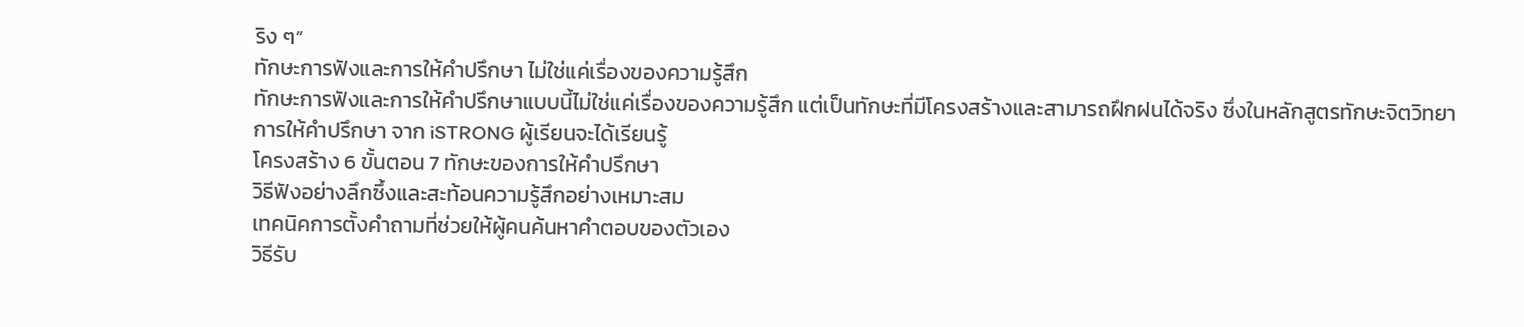ริง ๆ”
ทักษะการฟังและการให้คำปรึกษา ไม่ใช่แค่เรื่องของความรู้สึก
ทักษะการฟังและการให้คำปรึกษาแบบนี้ไม่ใช่แค่เรื่องของความรู้สึก แต่เป็นทักษะที่มีโครงสร้างและสามารถฝึกฝนได้จริง ซึ่งในหลักสูตรทักษะจิตวิทยาการให้คำปรึกษา จาก iSTRONG ผู้เรียนจะได้เรียนรู้
โครงสร้าง 6 ขั้นตอน 7 ทักษะของการให้คำปรึกษา
วิธีฟังอย่างลึกซึ้งและสะท้อนความรู้สึกอย่างเหมาะสม
เทคนิคการตั้งคำถามที่ช่วยให้ผู้คนค้นหาคำตอบของตัวเอง
วิธีรับ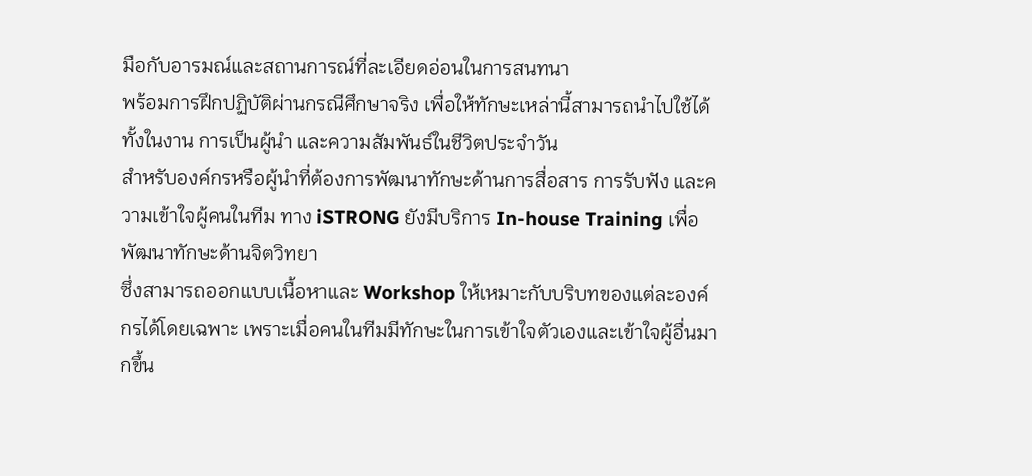มือกับอารมณ์และสถานการณ์ที่ละเอียดอ่อนในการสนทนา
พร้อมการฝึกปฏิบัติผ่านกรณีศึกษาจริง เพื่อให้ทักษะเหล่านี้สามารถนำไปใช้ได้ทั้งในงาน การเป็นผู้นำ และความสัมพันธ์ในชีวิตประจำวัน
สำหรับองค์กรหรือผู้นำที่ต้องการพัฒนาทักษะด้านการสื่อสาร การรับฟัง และความเข้าใจผู้คนในทีม ทาง iSTRONG ยังมีบริการ In-house Training เพื่อพัฒนาทักษะด้านจิตวิทยา
ซึ่งสามารถออกแบบเนื้อหาและ Workshop ให้เหมาะกับบริบทของแต่ละองค์กรได้โดยเฉพาะ เพราะเมื่อคนในทีมมีทักษะในการเข้าใจตัวเองและเข้าใจผู้อื่นมากขึ้น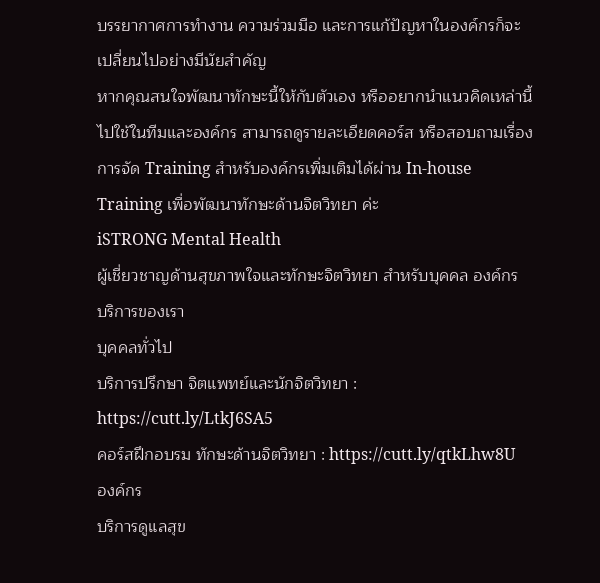บรรยากาศการทำงาน ความร่วมมือ และการแก้ปัญหาในองค์กรก็จะเปลี่ยนไปอย่างมีนัยสำคัญ
หากคุณสนใจพัฒนาทักษะนี้ให้กับตัวเอง หรืออยากนำแนวคิดเหล่านี้ไปใช้ในทีมและองค์กร สามารถดูรายละเอียดคอร์ส หรือสอบถามเรื่องการจัด Training สำหรับองค์กรเพิ่มเติมได้ผ่าน In-house Training เพื่อพัฒนาทักษะด้านจิตวิทยา ค่ะ
iSTRONG Mental Health
ผู้เชี่ยวชาญด้านสุขภาพใจและทักษะจิตวิทยา สำหรับบุคคล องค์กร
บริการของเรา
บุคคลทั่วไป
บริการปรึกษา จิตแพทย์และนักจิตวิทยา : https://cutt.ly/LtkJ6SA5
คอร์สฝึกอบรม ทักษะด้านจิตวิทยา : https://cutt.ly/qtkLhw8U
องค์กร
บริการดูแลสุข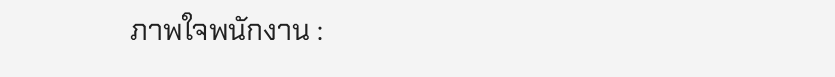ภาพใจพนักงาน :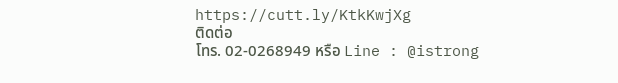https://cutt.ly/KtkKwjXg
ติดต่อ
โทร. 02-0268949 หรือ Line : @istrong